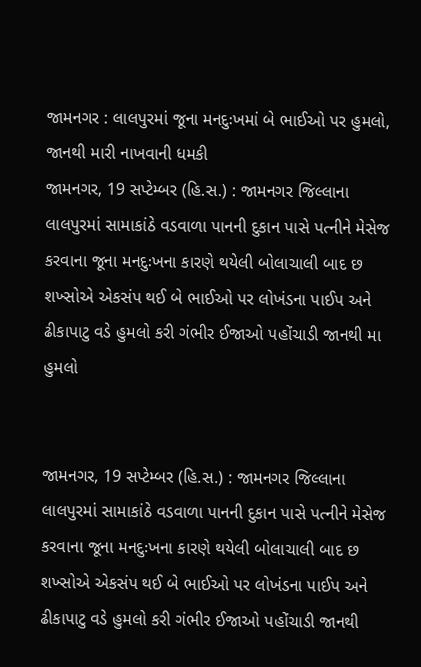જામનગર : લાલપુરમાં જૂના મનદુઃખમાં બે ભાઈઓ પર હુમલો, જાનથી મારી નાખવાની ધમકી
જામનગર, 19 સપ્ટેમ્બર (હિ.સ.) : જામનગર જિલ્લાના લાલપુરમાં સામાકાંઠે વડવાળા પાનની દુકાન પાસે પત્નીને મેસેજ કરવાના જૂના મનદુઃખના કારણે થયેલી બોલાચાલી બાદ છ શખ્સોએ એકસંપ થઈ બે ભાઈઓ પર લોખંડના પાઈપ અને ઢીકાપાટુ વડે હુમલો કરી ગંભીર ઈજાઓ પહોંચાડી જાનથી મા
હુમલો


જામનગર, 19 સપ્ટેમ્બર (હિ.સ.) : જામનગર જિલ્લાના લાલપુરમાં સામાકાંઠે વડવાળા પાનની દુકાન પાસે પત્નીને મેસેજ કરવાના જૂના મનદુઃખના કારણે થયેલી બોલાચાલી બાદ છ શખ્સોએ એકસંપ થઈ બે ભાઈઓ પર લોખંડના પાઈપ અને ઢીકાપાટુ વડે હુમલો કરી ગંભીર ઈજાઓ પહોંચાડી જાનથી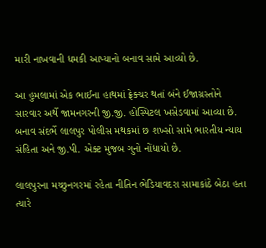મારી નાખવાની ધમકી આપ્યાનો બનાવ સામે આવ્યો છે.

આ હુમલામાં એક ભાઈના હાથમાં ફ્રેક્ચર થતાં બંને ઈજાગ્રસ્તોને સારવાર અર્થે જામનગરની જી.જી. હોસ્પિટલ ખસેડવામાં આવ્યા છે. બનાવ સંદર્ભે લાલપુર પોલીસ મથકમાં છ શખ્સો સામે ભારતીય ન્યાય સંહિતા અને જી.પી. એક્ટ મુજબ ગુનો નોંધાયો છે.

લાલપુરના મચ્છુનગરમાં રહેતા નીતિન ભેડિયાવદરા સામાકાંઠે બેઠા હતા ત્યારે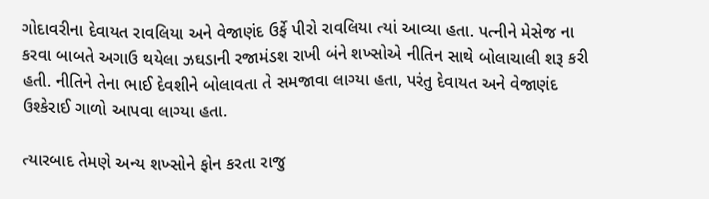ગોદાવરીના દેવાયત રાવલિયા અને વેજાણંદ ઉર્ફે પીરો રાવલિયા ત્યાં આવ્યા હતા. પત્નીને મેસેજ ના કરવા બાબતે અગાઉ થયેલા ઝઘડાની રજામંડશ રાખી બંને શખ્સોએ નીતિન સાથે બોલાચાલી શરૂ કરી હતી. નીતિને તેના ભાઈ દેવશીને બોલાવતા તે સમજાવા લાગ્યા હતા, પરંતુ દેવાયત અને વેજાણંદ ઉશ્કેરાઈ ગાળો આપવા લાગ્યા હતા.

ત્યારબાદ તેમણે અન્ય શખ્સોને ફોન કરતા રાજુ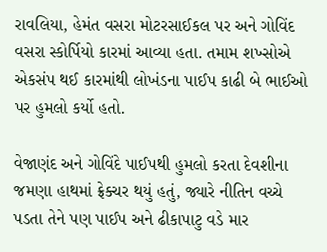રાવલિયા, હેમંત વસરા મોટરસાઈકલ પર અને ગોવિંદ વસરા સ્કોર્પિયો કારમાં આવ્યા હતા. તમામ શખ્સોએ એકસંપ થઈ કારમાંથી લોખંડના પાઈપ કાઢી બે ભાઈઓ પર હુમલો કર્યો હતો.

વેજાણંદ અને ગોવિંદે પાઈપથી હુમલો કરતા દેવશીના જમણા હાથમાં ફ્રેક્ચર થયું હતું, જ્યારે નીતિન વચ્ચે પડતા તેને પણ પાઈપ અને ઢીકાપાટુ વડે માર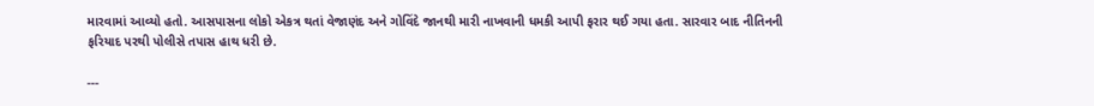મારવામાં આવ્યો હતો. આસપાસના લોકો એકત્ર થતાં વેજાણંદ અને ગોવિંદે જાનથી મારી નાખવાની ધમકી આપી ફરાર થઈ ગયા હતા. સારવાર બાદ નીતિનની ફરિયાદ પરથી પોલીસે તપાસ હાથ ધરી છે.

---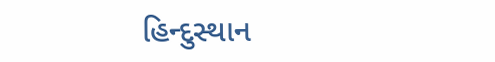હિન્દુસ્થાન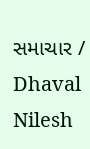સમાચાર / Dhaval Nilesh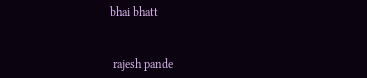bhai bhatt


 rajesh pande